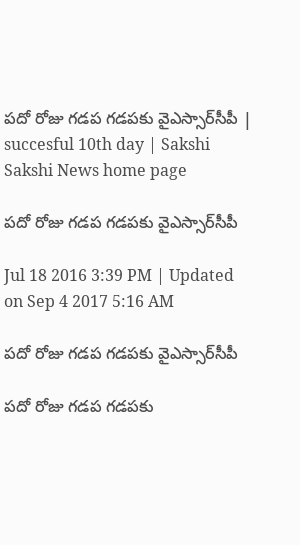పదో రోజు గడప గడపకు వైఎస్సార్‌సీపీ | succesful 10th day | Sakshi
Sakshi News home page

పదో రోజు గడప గడపకు వైఎస్సార్‌సీపీ

Jul 18 2016 3:39 PM | Updated on Sep 4 2017 5:16 AM

పదో రోజు గడప గడపకు వైఎస్సార్‌సీపీ

పదో రోజు గడప గడపకు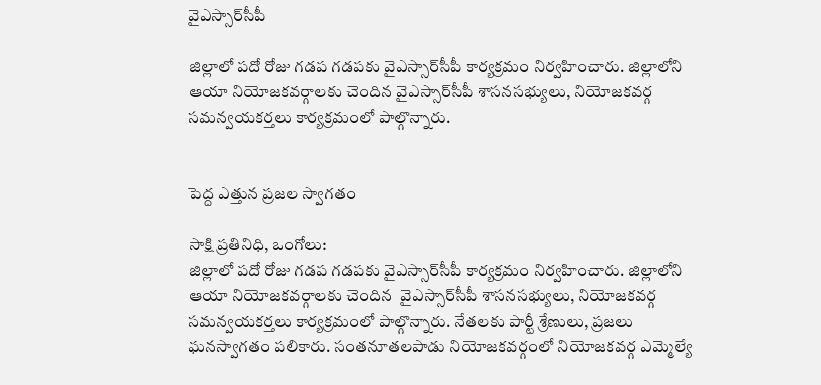వైఎస్సార్‌సీపీ

జిల్లాలో పదో రోజు గడప గడపకు వైఎస్సార్‌సీపీ కార్యక్రమం నిర్వహించారు. జిల్లాలోని ఆయా నియోజకవర్గాలకు చెందిన వైఎస్సార్‌సీపీ శాసనసభ్యులు, నియోజకవర్గ సమన్వయకర్తలు కార్యక్రమంలో పాల్గొన్నారు.


పెద్ద ఎత్తున ప్రజల స్వాగతం

సాక్షి ప్రతినిధి, ఒంగోలు:
జిల్లాలో పదో రోజు గడప గడపకు వైఎస్సార్‌సీపీ కార్యక్రమం నిర్వహించారు. జిల్లాలోని ఆయా నియోజకవర్గాలకు చెందిన  వైఎస్సార్‌సీపీ శాసనసభ్యులు, నియోజకవర్గ సమన్వయకర్తలు కార్యక్రమంలో పాల్గొన్నారు. నేతలకు పార్టీ శ్రేణులు, ప్రజలు ఘనస్వాగతం పలికారు. సంతనూతలపాడు నియోజకవర్గంలో నియోజకవర్గ ఎమ్మెల్యే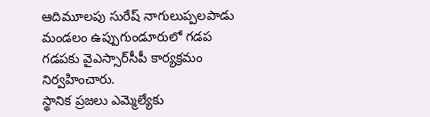ఆదిమూలపు సురేష్‌ నాగులుప్పలపాడు మండలం ఉప్పుగుండూరులో గడప గడపకు వైఎస్సార్‌సీపీ కార్యక్రమం నిర్వహించారు.
స్థానిక ప్రజలు ఎమ్మెల్యేకు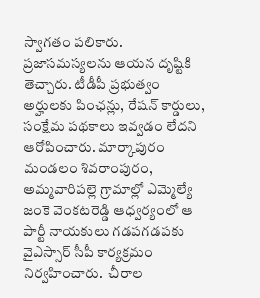స్వాగతం పలికారు. ప్రజాసమస్యలను ఆయన దృష్టికి తెచ్చారు. టీడీపీ ప్రభుత్వం అర్హులకు పింఛన్లు, రేషన్‌ కార్డులు, సంక్షేమ పథకాలు ఇవ్వడం లేదని ఆరోపించారు. మార్కాపురం మండలం శివరాంపురం, అమ్మవారిపల్లె గ్రామాల్లో ఎమ్మెల్యే జంకె వెంకటరెడ్డి ఆధ్వర్యంలో ఆ పార్టీ నాయకులు గడపగడపకు వైఎస్సార్‌ సీపీ కార్యక్రమం నిర్వహించారు.  చీరాల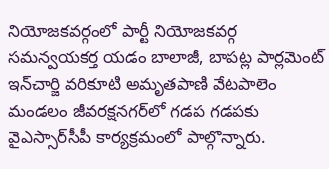నియోజకవర్గంలో పార్టీ నియోజకవర్గ సమన్వయకర్త యడం బాలాజీ, బాపట్ల పార్లమెంట్‌ ఇన్‌చార్జి వరికూటి అమృతపాణి వేటపాలెం మండలం జీవరక్షనగర్‌లో గడప గడపకు వైఎస్సార్‌సీపీ కార్యక్రమంలో పాల్గొన్నారు.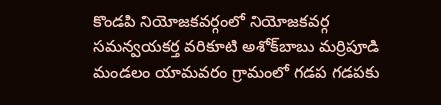కొండపి నియోజకవర్గంలో నియోజకవర్గ సమన్వయకర్త వరికూటి అశోక్‌బాబు మర్రిపూడి మండలం యామవరం గ్రామంలో గడప గడపకు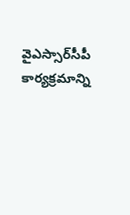వైఎస్సార్‌సీపీ కార్యక్రమాన్ని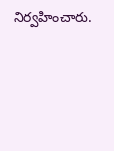నిర్వహించారు.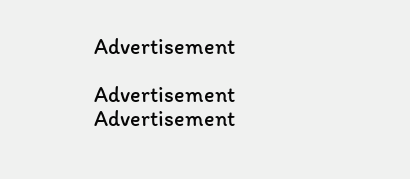Advertisement

Advertisement
Advertisement